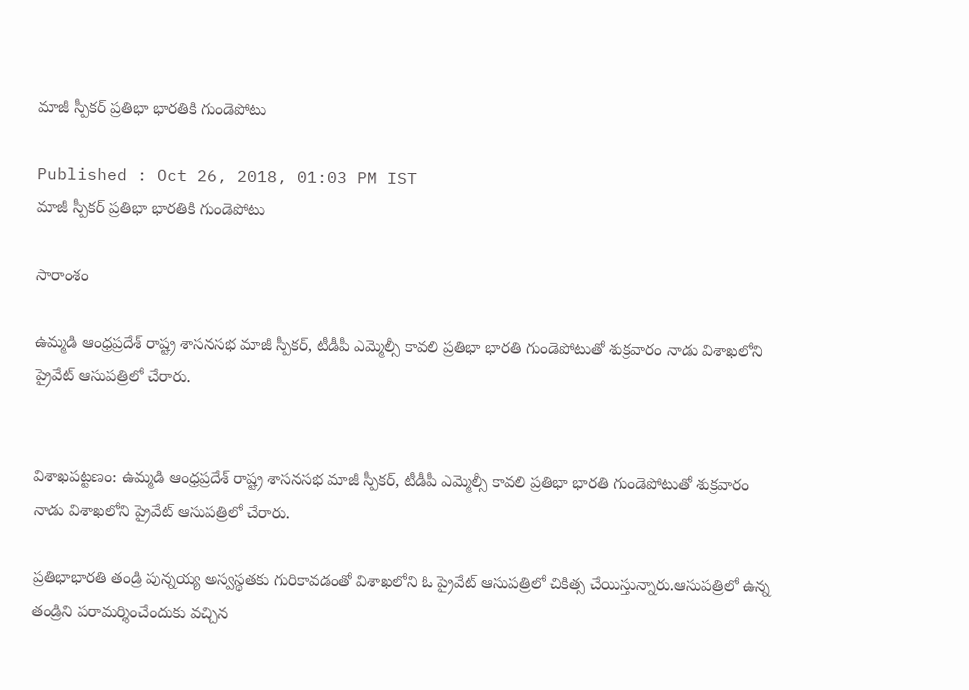మాజీ స్పీకర్ ప్రతిభా భారతికి గుండెపోటు

Published : Oct 26, 2018, 01:03 PM IST
మాజీ స్పీకర్ ప్రతిభా భారతికి గుండెపోటు

సారాంశం

ఉమ్మడి ఆంధ్రప్రదేశ్ రాష్ట్ర శాసనసభ మాజీ స్పీకర్, టీడీపీ ఎమ్మెల్సీ కావలి ప్రతిభా భారతి గుండెపోటుతో శుక్రవారం నాడు విశాఖలోని ప్రైవేట్ ఆసుపత్రిలో చేరారు.


విశాఖపట్టణం: ఉమ్మడి ఆంధ్రప్రదేశ్ రాష్ట్ర శాసనసభ మాజీ స్పీకర్, టీడీపీ ఎమ్మెల్సీ కావలి ప్రతిభా భారతి గుండెపోటుతో శుక్రవారం నాడు విశాఖలోని ప్రైవేట్ ఆసుపత్రిలో చేరారు.

ప్రతిభాభారతి తండ్రి పున్నయ్య అస్వస్థతకు గురికావడంతో విశాఖలోని ఓ ప్రైవేట్ ఆసుపత్రిలో చికిత్స చేయిస్తున్నారు.ఆసుపత్రిలో ఉన్న తండ్రిని పరామర్శించేందుకు వచ్చిన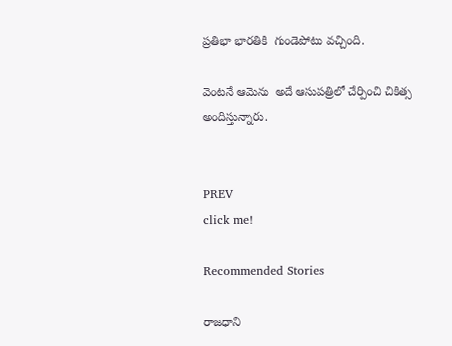ప్రతిభా భారతికి  గుండెపోటు వచ్చింది.

వెంటనే ఆమెను  అదే ఆసుపత్రిలో చేర్పించి చికిత్స అందిస్తున్నారు.


PREV
click me!

Recommended Stories

రాజధాని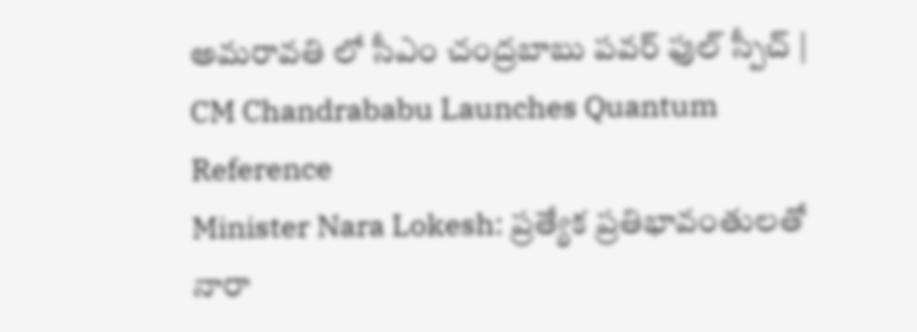అమరావతి లో సీఎం చంద్రబాబు పవర్ ఫుల్ స్పీచ్ | CM Chandrababu Launches Quantum Reference
Minister Nara Lokesh: ప్రత్యేక ప్రతిభావంతులతో నారా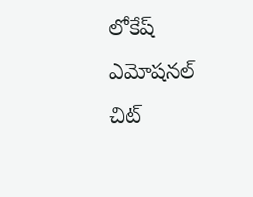లోకేష్ ఎమోషనల్ చిట్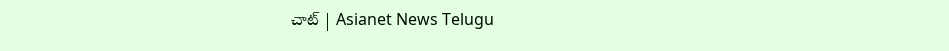చాట్ | Asianet News Telugu